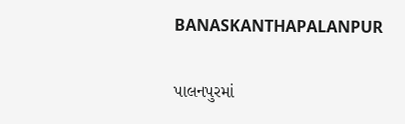BANASKANTHAPALANPUR

પાલનપુરમાં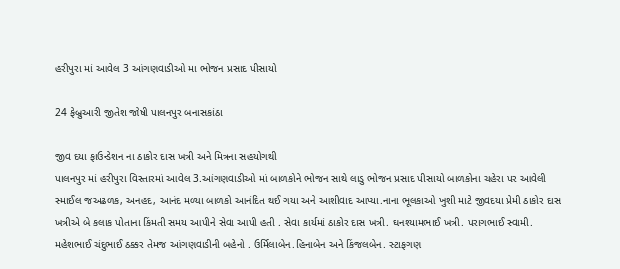હરીપુરા માં આવેલ 3 આંગણવાડીઓ મા ભોજન પ્રસાદ પીસાયો

24 ફેબ્રુઆરી જીતેશ જોષી પાલનપુર બનાસકાંઠા

જીવ દયા ફાઉન્ડેશન ના ઠાકોર દાસ ખત્રી અને મિત્રના સહયોગથી
પાલનપુર માં હરીપુરા વિસ્તારમાં આવેલ 3.આંગણવાડીઓ માં બાળકોને ભોજન સાથે લાડુ ભોજન પ્રસાદ પીસાયો બાળકોના ચહેરા પર આવેલી સ્માઈલ જઅઢળક, અનહદ, આનંદ મળ્યા બાળકો આનંદિત થઈ ગયા અને આશીવાદ આપ્યા.નાના ભૂલકાઓ ખુશી માટે જીવદયા પ્રેમી ઠાકોર દાસ ખત્રીએ બે કલાક પોતાના કિંમતી સમય આપીને સેવા આપી હતી . સેવા કાર્યમાં ઠાકોર દાસ ખત્રી. ઘનશ્યામભાઈ ખત્રી. પરાગભાઈ સ્વામી. મહેશભાઈ ચંદુભાઈ ઠક્કર તેમજ આંગણવાડીની બહેનો . ઉર્મિલાબેન.હિનાબેન અને કિંજલબેન. સ્ટાફગણ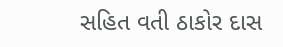સહિત વતી ઠાકોર દાસ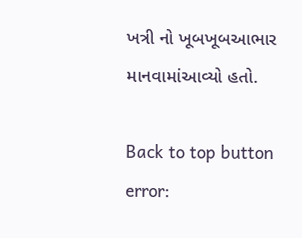ખત્રી નો ખૂબખૂબઆભાર માનવામાંઆવ્યો હતો.

Back to top button
error: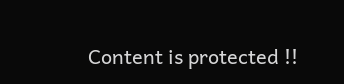Content is protected !!